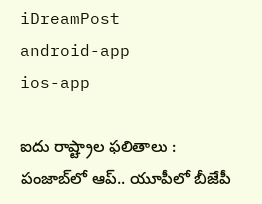iDreamPost
android-app
ios-app

ఐదు రాష్ట్రాల ఫలితాలు : పంజాబ్‌లో ఆప్‌.. యూపీలో బీజేపీ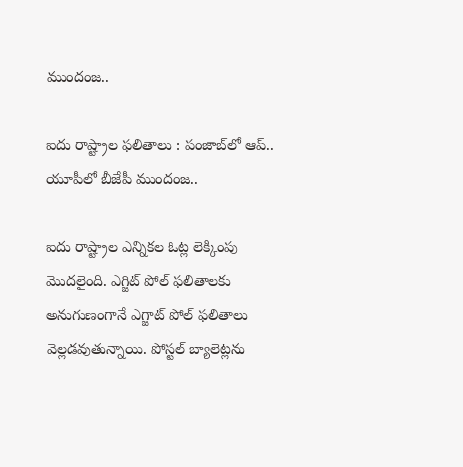ముందంజ..

ఐదు రాష్ట్రాల ఫలితాలు : పంజాబ్‌లో ఆప్‌.. యూపీలో బీజేపీ ముందంజ..

ఐదు రాష్ట్రాల ఎన్నికల ఓట్ల లెక్కింపు మొదలైంది. ఎగ్జిట్‌ పోల్‌ ఫలితాలకు అనుగుణంగానే ఎగ్జాట్‌ పోల్‌ ఫలితాలు వెల్లడవుతున్నాయి. పోస్టల్‌ బ్యాలెట్లను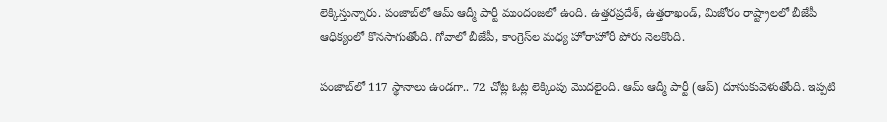లెక్కిస్తున్నారు. పంజాబ్‌లో ఆమ్‌ ఆద్మీ పార్టీ ముందంజలో ఉంది. ఉత్తరప్రదేశ్, ఉత్తరాఖండ్, మిజోరం రాష్ట్రాలలో బీజేపీ ఆధిక్యంలో కొనసాగుతోంది. గోవాలో బీజేపీ, కాంగ్రెస్‌ల మధ్య హోరాహోరీ పోరు నెలకొంది.

పంజాబ్‌లో 117 స్థానాలు ఉండగా.. 72 చోట్ల ఓట్ల లెక్కింపు మొదలైంది. ఆమ్‌ ఆద్మీ పార్టీ (ఆప్‌) దూసుకువెళుతోంది. ఇప్పటి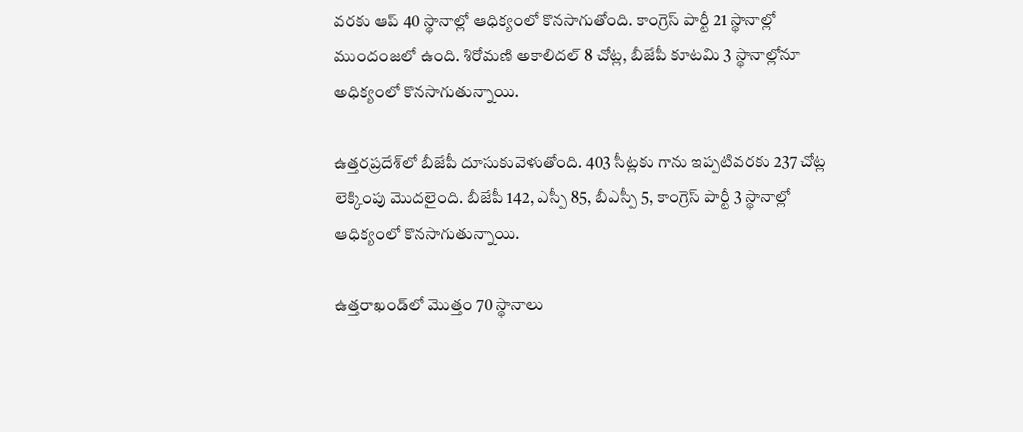వరకు ఆప్‌ 40 స్థానాల్లో ఆధిక్యంలో కొనసాగుతోంది. కాంగ్రెస్‌ పార్టీ 21 స్థానాల్లో ముందంజలో ఉంది. శిరోమణి అకాలిదల్‌ 8 చోట్ల, బీజేపీ కూటమి 3 స్థానాల్లోనూ అధిక్యంలో కొనసాగుతున్నాయి.

ఉత్తరప్రదేశ్‌లో బీజేపీ దూసుకువెళుతోంది. 403 సీట్లకు గాను ఇప్పటివరకు 237 చోట్ల లెక్కింపు మొదలైంది. బీజేపీ 142, ఎస్పీ 85, బీఎస్పీ 5, కాంగ్రెస్‌ పార్టీ 3 స్థానాల్లో ఆధిక్యంలో కొనసాగుతున్నాయి.

ఉత్తరాఖండ్‌లో మొత్తం 70 స్థానాలు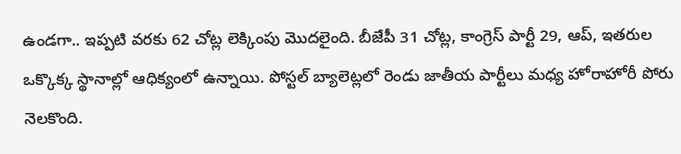ఉండగా.. ఇప్పటి వరకు 62 చోట్ల లెక్కింపు మొదలైంది. బీజేపీ 31 చోట్ల, కాంగ్రెస్‌ పార్టీ 29, ఆప్, ఇతరుల ఒక్కొక్క స్థానాల్లో ఆధిక్యంలో ఉన్నాయి. పోస్టల్‌ బ్యాలెట్లలో రెండు జాతీయ పార్టీలు మధ్య హోరాహోరీ పోరు నెలకొంది.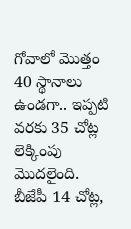గోవాలో మొత్తం 40 స్థానాలు ఉండగా.. ఇప్పటి వరకు 35 చోట్ల లెక్కింపు మొదలైంది. బీజేపీ 14 చోట్ల,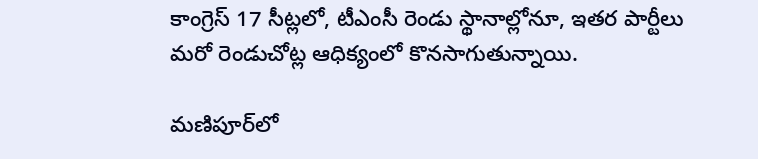కాంగ్రెస్‌ 17 సీట్లలో, టీఎంసీ రెండు స్థానాల్లోనూ, ఇతర పార్టీలు మరో రెండుచోట్ల ఆధిక్యంలో కొనసాగుతున్నాయి.

మణిపూర్‌లో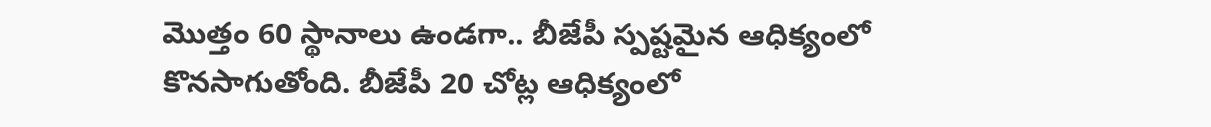మొత్తం 60 స్థానాలు ఉండగా.. బీజేపీ స్పష్టమైన ఆధిక్యంలో కొనసాగుతోంది. బీజేపీ 20 చోట్ల ఆధిక్యంలో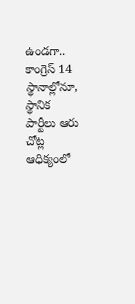ఉండగా.. కాంగ్రెస్‌ 14 స్థానాల్లోనూ, స్థానిక పార్టీలు ఆరు చోట్ల ఆధిక్యంలో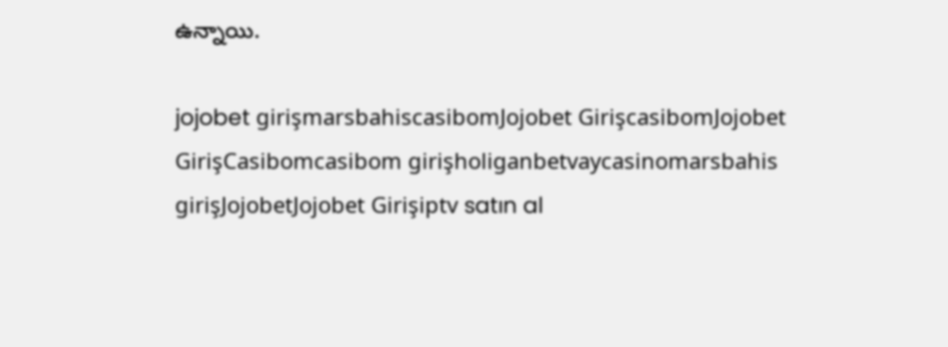ఉన్నాయి.

jojobet girişmarsbahiscasibomJojobet GirişcasibomJojobet GirişCasibomcasibom girişholiganbetvaycasinomarsbahis girişJojobetJojobet Girişiptv satın al